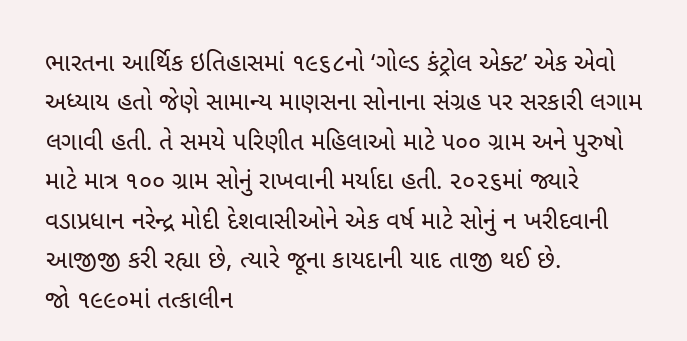ભારતના આર્થિક ઇતિહાસમાં ૧૯૬૮નો ‘ગોલ્ડ કંટ્રોલ એક્ટ’ એક એવો અધ્યાય હતો જેણે સામાન્ય માણસના સોનાના સંગ્રહ પર સરકારી લગામ લગાવી હતી. તે સમયે પરિણીત મહિલાઓ માટે ૫૦૦ ગ્રામ અને પુરુષો માટે માત્ર ૧૦૦ ગ્રામ સોનું રાખવાની મર્યાદા હતી. ૨૦૨૬માં જ્યારે વડાપ્રધાન નરેન્દ્ર મોદી દેશવાસીઓને એક વર્ષ માટે સોનું ન ખરીદવાની આજીજી કરી રહ્યા છે, ત્યારે જૂના કાયદાની યાદ તાજી થઈ છે.
જો ૧૯૯૦માં તત્કાલીન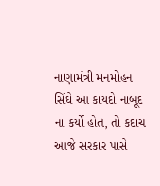નાણામંત્રી મનમોહન સિંઘે આ કાયદો નાબૂદ ના કર્યો હોત, તો કદાચ આજે સરકાર પાસે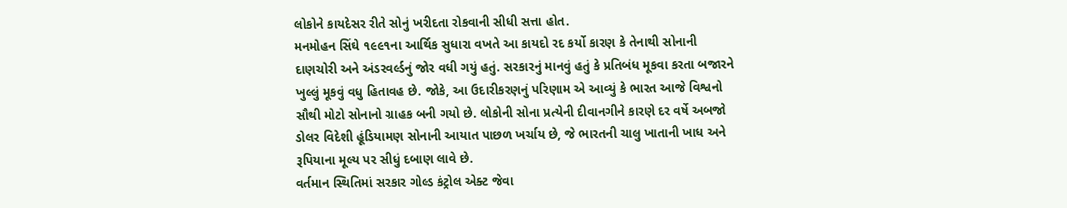લોકોને કાયદેસર રીતે સોનું ખરીદતા રોકવાની સીધી સત્તા હોત.
મનમોહન સિંઘે ૧૯૯૧ના આર્થિક સુધારા વખતે આ કાયદો રદ કર્યો કારણ કે તેનાથી સોનાની દાણચોરી અને અંડરવર્લ્ડનું જોર વધી ગયું હતું. સરકારનું માનવું હતું કે પ્રતિબંધ મૂકવા કરતા બજારને ખુલ્લું મૂકવું વધુ હિતાવહ છે. જોકે, આ ઉદારીકરણનું પરિણામ એ આવ્યું કે ભારત આજે વિશ્વનો સૌથી મોટો સોનાનો ગ્રાહક બની ગયો છે. લોકોની સોના પ્રત્યેની દીવાનગીને કારણે દર વર્ષે અબજો ડોલર વિદેશી હૂંડિયામણ સોનાની આયાત પાછળ ખર્ચાય છે, જે ભારતની ચાલુ ખાતાની ખાધ અને રૂપિયાના મૂલ્ય પર સીધું દબાણ લાવે છે.
વર્તમાન સ્થિતિમાં સરકાર ગોલ્ડ કંટ્રોલ એક્ટ જેવા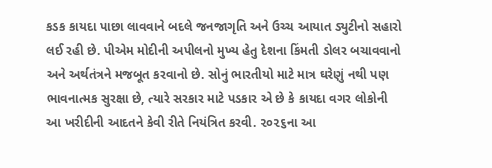કડક કાયદા પાછા લાવવાને બદલે જનજાગૃતિ અને ઉચ્ચ આયાત ડ્યુટીનો સહારો લઈ રહી છે. પીએમ મોદીની અપીલનો મુખ્ય હેતુ દેશના કિંમતી ડોલર બચાવવાનો અને અર્થતંત્રને મજબૂત કરવાનો છે. સોનું ભારતીયો માટે માત્ર ઘરેણું નથી પણ ભાવનાત્મક સુરક્ષા છે, ત્યારે સરકાર માટે પડકાર એ છે કે કાયદા વગર લોકોની આ ખરીદીની આદતને કેવી રીતે નિયંત્રિત કરવી. ૨૦૨૬ના આ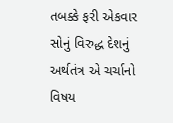તબક્કે ફરી એકવાર સોનું વિરુદ્ધ દેશનું અર્થતંત્ર એ ચર્ચાનો વિષય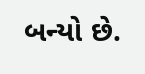બન્યો છે.